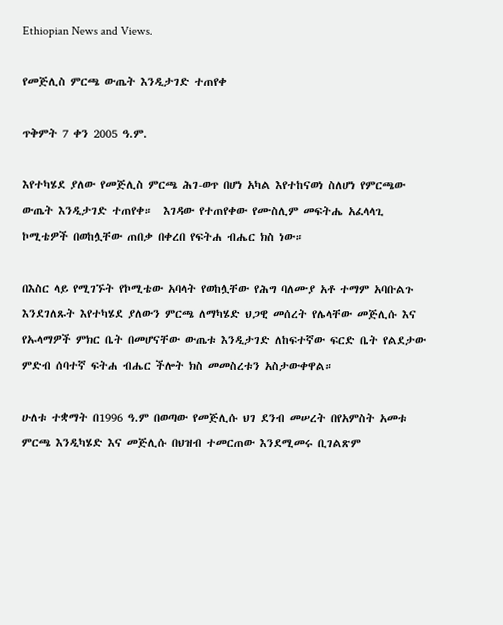Ethiopian News and Views.

የመጅሊስ ምርጫ ውጤት እንዲታገድ ተጠየቀ

ጥቅምት 7 ቀን 2005 ዓ.ም.

እየተካሄደ ያለው የመጅሊስ ምርጫ ሕገ-ወጥ በሆነ አካል እየተከናወነ ስለሆነ የምርጫው ውጤት እንዲታገድ ተጠየቀ።  እገዳው የተጠየቀው የሙስሊም መፍትሔ አፈላላጊ ኮሚቴዎች በወከሏቸው ጠበቃ በቀረበ የፍትሐ ብሔር ክስ ነው።

በእስር ላይ የሚገኙት የኮሚቴው አባላት የወከሏቸው የሕግ ባለሙያ አቶ ተማም አባቡልጉ እንደገለጹት እየተካሄደ ያለውን ምርጫ ለማካሄድ ህጋዊ መሰረት የሌላቸው መጅሊሱ እና የኡላማዎች ምክር ቤት በመሆናቸው ውጤቱ እንዲታገድ ለከፍተኛው ፍርድ ቤት የልደታው ምድብ ሰባተኛ ፍትሐ ብሔር ችሎት ክስ መመስረቱን አስታውቀዋል።

ሁለቱ ተቋማት በ1996 ዓ.ም በወጣው የመጅሊሱ ህገ ደንብ መሠረት በየአምስት አመቱ ምርጫ እንዲካሄድ እና መጅሊሱ በህዝብ ተመርጠው እንደሚመሩ ቢገልጽም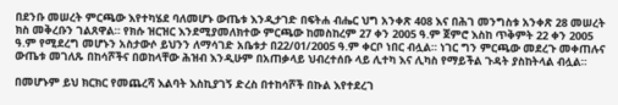በደንቡ መሠረት ምርጫው እየተካሄደ ባለመሆኑ ውጤቱ እንዲታገድ በፍትሐ ብሔር ህግ አንቀጽ 408 እና በሕገ መንግስቱ አንቀጽ 28 መሠረት ክስ መቅረቡን ገልጸዋል። የክሱ ዝርዝር እንደሚያመለክተው ምርጫው ከመስከረም 27 ቀን 2005 ዓ.ም ጀምሮ እስከ ጥቅምት 22 ቀን 2005 ዓ.ም የሚደረግ መሆኑን አስታውሶ ይህንን ለማሳገድ አቤቱታ በ22/01/2005 ዓ.ም ቀርቦ ነበር ብሏል። ነገር ግን ምርጫው መደረጉ መቀጠሉና ውጤቱ መገለጹ በከሳሾችና በወከላቸው ሕዝብ እንዲሁም በአጠቃላይ ህብረተሰቡ ላይ ሊተካ እና ሊካስ የማይችል ጉዳት ያስከትላል ብሏል።

በመሆኑም ይህ ክርክር የመጨረሻ እልባት እስኪያገኝ ድረስ በተከሳሾች በኩል እየተደረገ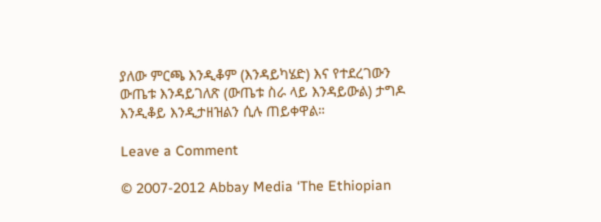ያለው ምርጫ እንዲቆም (እንዳይካሄድ) እና የተደረገውን ውጤቱ እንዳይገለጽ (ውጤቱ ስራ ላይ እንዳይውል) ታግዶ እንዲቆይ እንዲታዘዝልን ሲሉ ጠይቀዋል።

Leave a Comment

© 2007-2012 Abbay Media ‘The Ethiopian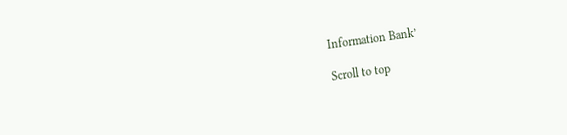Information Bank’

Scroll to top